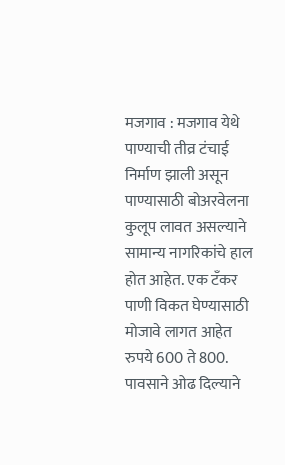मजगाव : मजगाव येथे पाण्याची तीव्र टंचाई निर्माण झाली असून पाण्यासाठी बोअरवेलना कुलूप लावत असल्याने सामान्य नागरिकांचे हाल होत आहेत. एक टँकर पाणी विकत घेण्यासाठी मोजावे लागत आहेत रुपये 600 ते 800. पावसाने ओढ दिल्याने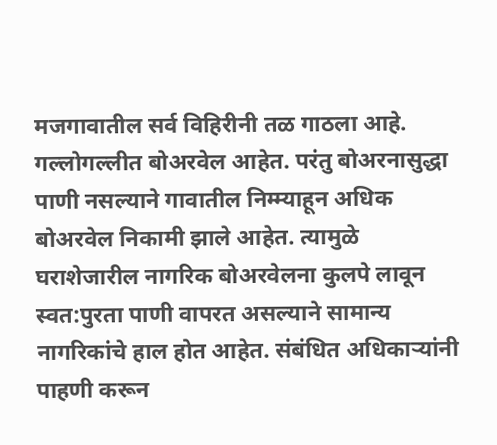मजगावातील सर्व विहिरीनी तळ गाठला आहे. गल्लोगल्लीत बोअरवेल आहेत. परंतु बोअरनासुद्धा पाणी नसल्याने गावातील निम्म्याहून अधिक बोअरवेल निकामी झाले आहेत. त्यामुळे घराशेजारील नागरिक बोअरवेलना कुलपे लावून स्वत:पुरता पाणी वापरत असल्याने सामान्य नागरिकांचे हाल होत आहेत. संबंधित अधिकाऱ्यांनी पाहणी करून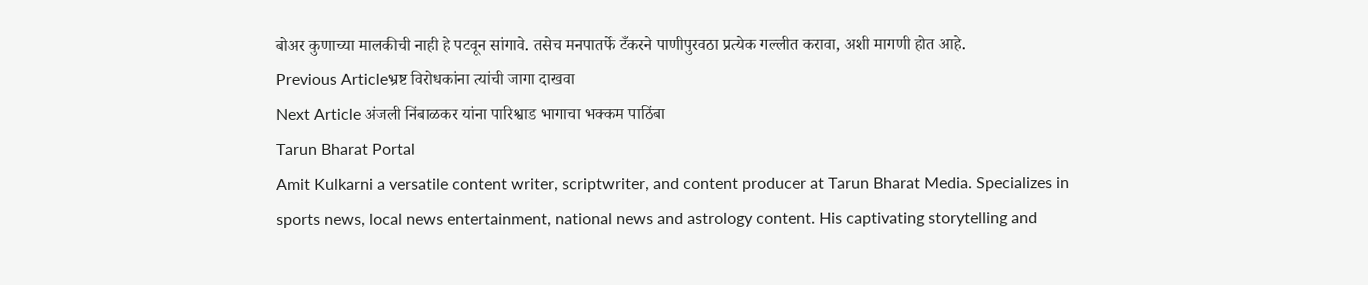बोअर कुणाच्या मालकीची नाही हे पटवून सांगावे. तसेच मनपातर्फे टँकरने पाणीपुरवठा प्रत्येक गल्लीत करावा, अशी मागणी होत आहे.
Previous Articleभ्रष्ट विरोधकांना त्यांची जागा दाखवा
Next Article अंजली निंबाळकर यांना पारिश्वाड भागाचा भक्कम पाठिंबा
Tarun Bharat Portal
Amit Kulkarni a versatile content writer, scriptwriter, and content producer at Tarun Bharat Media. Specializes in sports news, local news entertainment, national news and astrology content. His captivating storytelling and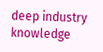deep industry knowledge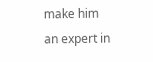make him an expert in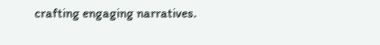crafting engaging narratives.